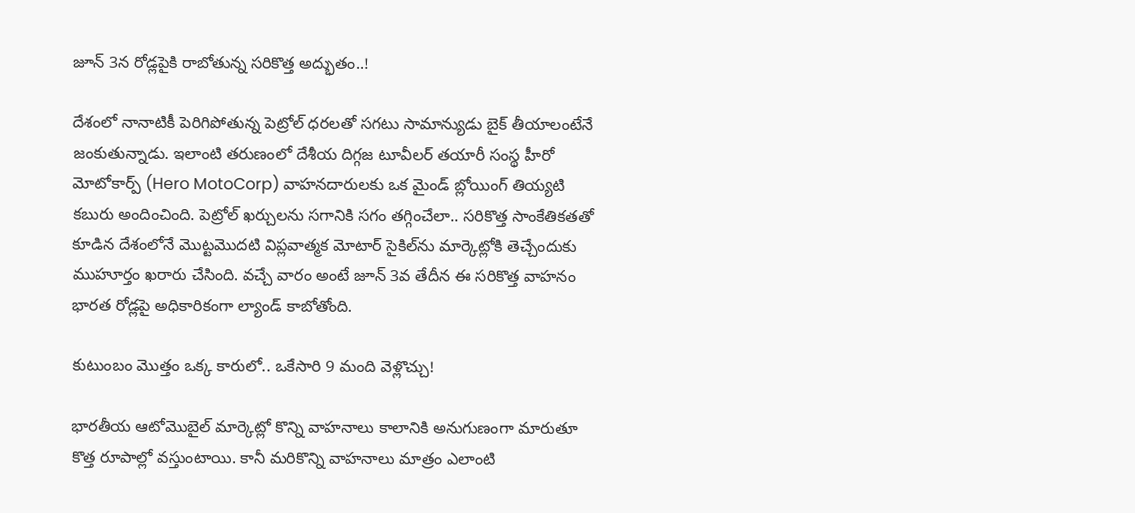జూన్ 3న రోడ్లపైకి రాబోతున్న సరికొత్త అద్భుతం..!

దేశంలో నానాటికీ పెరిగిపోతున్న పెట్రోల్ ధరలతో సగటు సామాన్యుడు బైక్ తీయాలంటేనే జంకుతున్నాడు. ఇలాంటి తరుణంలో దేశీయ దిగ్గజ టూవీలర్ తయారీ సంస్థ హీరో మోటోకార్ప్ (Hero MotoCorp) వాహనదారులకు ఒక మైండ్ బ్లోయింగ్ తియ్యటి కబురు అందించింది. పెట్రోల్ ఖర్చులను సగానికి సగం తగ్గించేలా.. సరికొత్త సాంకేతికతతో కూడిన దేశంలోనే మొట్టమొదటి విప్లవాత్మక మోటార్ సైకిల్‌ను మార్కెట్లోకి తెచ్చేందుకు ముహూర్తం ఖరారు చేసింది. వచ్చే వారం అంటే జూన్ 3వ తేదీన ఈ సరికొత్త వాహనం భారత రోడ్లపై అధికారికంగా ల్యాండ్ కాబోతోంది.

కుటుంబం మొత్తం ఒక్క కారులో.. ఒకేసారి 9 మంది వెళ్లొచ్చు!

భారతీయ ఆటోమొబైల్ మార్కెట్లో కొన్ని వాహనాలు కాలానికి అనుగుణంగా మారుతూ కొత్త రూపాల్లో వస్తుంటాయి. కానీ మరికొన్ని వాహనాలు మాత్రం ఎలాంటి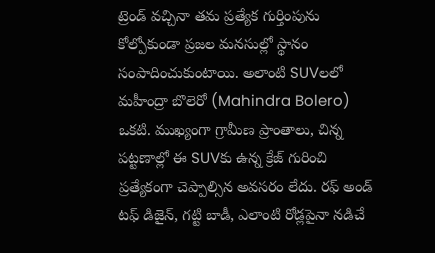ట్రెండ్ వచ్చినా తమ ప్రత్యేక గుర్తింపును కోల్పోకుండా ప్రజల మనసుల్లో స్థానం సంపాదించుకుంటాయి. అలాంటి SUVలలో మహీంద్రా బొలెరో (Mahindra Bolero) ఒకటి. ముఖ్యంగా గ్రామీణ ప్రాంతాలు, చిన్న పట్టణాల్లో ఈ SUVకు ఉన్న క్రేజ్ గురించి ప్రత్యేకంగా చెప్పాల్సిన అవసరం లేదు. రఫ్ అండ్ టఫ్ డిజైన్, గట్టి బాడీ, ఎలాంటి రోడ్లపైనా నడిచే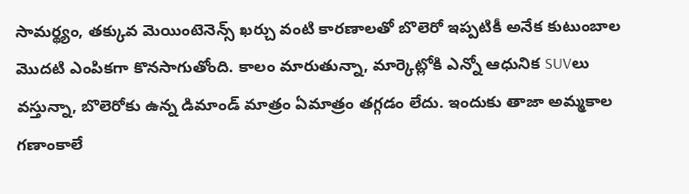సామర్థ్యం, తక్కువ మెయింటెనెన్స్ ఖర్చు వంటి కారణాలతో బొలెరో ఇప్పటికీ అనేక కుటుంబాల మొదటి ఎంపికగా కొనసాగుతోంది. కాలం మారుతున్నా, మార్కెట్లోకి ఎన్నో ఆధునిక SUVలు వస్తున్నా, బొలెరోకు ఉన్న డిమాండ్ మాత్రం ఏమాత్రం తగ్గడం లేదు. ఇందుకు తాజా అమ్మకాల గణాంకాలే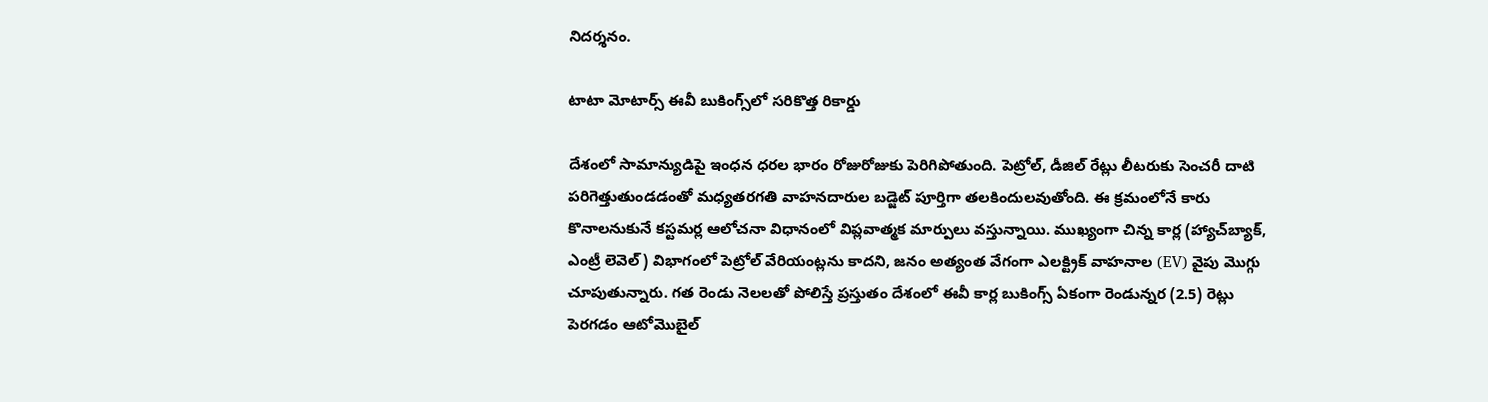నిదర్శనం.

టాటా మోటార్స్ ఈవీ బుకింగ్స్‌లో సరికొత్త రికార్డు

దేశంలో సామాన్యుడిపై ఇంధన ధరల భారం రోజురోజుకు పెరిగిపోతుంది. పెట్రోల్, డీజిల్ రేట్లు లీటరుకు సెంచరీ దాటి పరిగెత్తుతుండడంతో మధ్యతరగతి వాహనదారుల బడ్జెట్ పూర్తిగా తలకిందులవుతోంది. ఈ క్రమంలోనే కారు కొనాలనుకునే కస్టమర్ల ఆలోచనా విధానంలో విప్లవాత్మక మార్పులు వస్తున్నాయి. ముఖ్యంగా చిన్న కార్ల (హ్యాచ్‌బ్యాక్, ఎంట్రీ లెవెల్) విభాగంలో పెట్రోల్ వేరియంట్లను కాదని, జనం అత్యంత వేగంగా ఎలక్ట్రిక్ వాహనాల (EV) వైపు మొగ్గు చూపుతున్నారు. గత రెండు నెలలతో పోలిస్తే ప్రస్తుతం దేశంలో ఈవీ కార్ల బుకింగ్స్ ఏకంగా రెండున్నర (2.5) రెట్లు పెరగడం ఆటోమొబైల్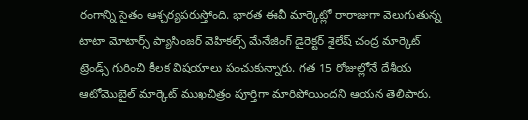రంగాన్ని సైతం ఆశ్చర్యపరుస్తోంది. భారత ఈవీ మార్కెట్లో రారాజుగా వెలుగుతున్న టాటా మోటార్స్ ప్యాసింజర్ వెహికల్స్ మేనేజింగ్ డైరెక్టర్ శైలేష్ చంద్ర మార్కెట్ ట్రెండ్స్ గురించి కీలక విషయాలు పంచుకున్నారు. గత 15 రోజుల్లోనే దేశీయ ఆటోమొబైల్ మార్కెట్ ముఖచిత్రం పూర్తిగా మారిపోయిందని ఆయన తెలిపారు.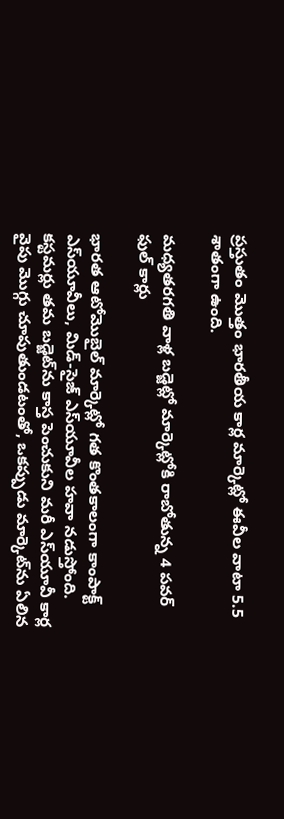ప్రస్తుతం మొత్తం భారతీయ కార్ల మార్కెట్లో ఈవీల వాటా 5.5 శాతంగా ఉంది.

మధ్యతరగతి వాళ్ల బడ్జెట్లో మార్కెట్లోకి రాబోతున్న 4 పవర్ ఫుల్ కార్లు

భారత ఆటోమొబైల్ మార్కెట్లో గత కొంతకాలంగా కాంపాక్ట్ ఎస్‌యూవీలు, మిడ్-సైజ్ ఎస్‌యూవీల హవా నడుస్తోంది. కస్టమర్లు తమ బడ్జెట్‌ను కాస్త పెంచుకుని మరీ ఎస్‌యూవీ కార్ల వైపు మొగ్గు చూపుతుండటంతో, ఒకప్పుడు మార్కెట్‌ను ఏలిన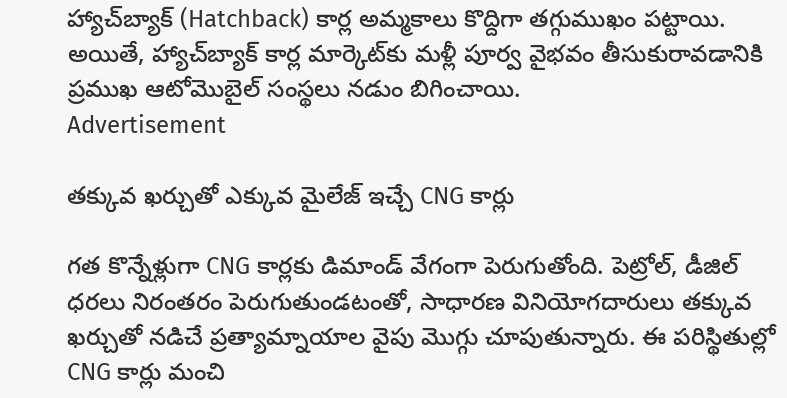హ్యాచ్‌బ్యాక్ (Hatchback) కార్ల అమ్మకాలు కొద్దిగా తగ్గుముఖం పట్టాయి. అయితే, హ్యాచ్‌బ్యాక్ కార్ల మార్కెట్‌కు మళ్లీ పూర్వ వైభవం తీసుకురావడానికి ప్రముఖ ఆటోమొబైల్ సంస్థలు నడుం బిగించాయి.
Advertisement

తక్కువ ఖర్చుతో ఎక్కువ మైలేజ్ ఇచ్చే CNG కార్లు

గత కొన్నేళ్లుగా CNG కార్లకు డిమాండ్ వేగంగా పెరుగుతోంది. పెట్రోల్, డీజిల్ ధరలు నిరంతరం పెరుగుతుండటంతో, సాధారణ వినియోగదారులు తక్కువ ఖర్చుతో నడిచే ప్రత్యామ్నాయాల వైపు మొగ్గు చూపుతున్నారు. ఈ పరిస్థితుల్లో CNG కార్లు మంచి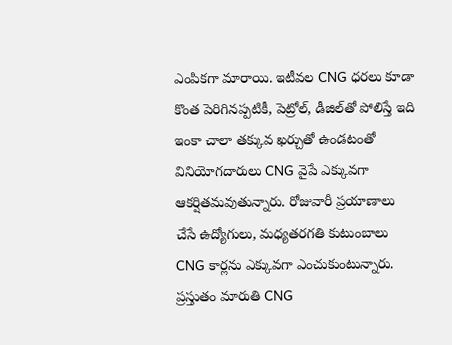ఎంపికగా మారాయి. ఇటీవల CNG ధరలు కూడా కొంత పెరిగినప్పటికీ, పెట్రోల్, డీజిల్‌తో పోలిస్తే ఇది ఇంకా చాలా తక్కువ ఖర్చుతో ఉండటంతో వినియోగదారులు CNG వైపే ఎక్కువగా ఆకర్షితమవుతున్నారు. రోజువారీ ప్రయాణాలు చేసే ఉద్యోగులు, మధ్యతరగతి కుటుంబాలు CNG కార్లను ఎక్కువగా ఎంచుకుంటున్నారు. ప్రస్తుతం మారుతి CNG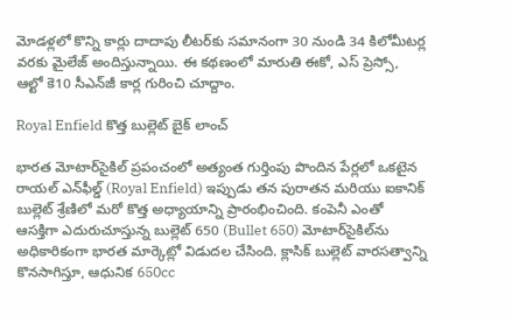మోడళ్లలో కొన్ని కార్లు దాదాపు లీటర్‌కు సమానంగా 30 నుండి 34 కిలోమీటర్ల వరకు మైలేజ్ అందిస్తున్నాయి. ఈ కథణంలో మారుతి ఈకో, ఎస్ ప్రెస్సో, ఆల్టో కె10 సీఎన్‌జీ కార్ల గురించి చూద్దాం.

Royal Enfield కొత్త బుల్లెట్ బైక్ లాంచ్

భారత మోటార్‌సైకిల్ ప్రపంచంలో అత్యంత గుర్తింపు పొందిన పేర్లలో ఒకటైన రాయల్ ఎన్‌ఫీల్డ్ (Royal Enfield) ఇప్పుడు తన పురాతన మరియు ఐకానిక్ బుల్లెట్ శ్రేణిలో మరో కొత్త అధ్యాయాన్ని ప్రారంభించింది. కంపెనీ ఎంతో ఆసక్తిగా ఎదురుచూస్తున్న బుల్లెట్ 650 (Bullet 650) మోటార్‌సైకిల్‌ను అధికారికంగా భారత మార్కెట్లో విడుదల చేసింది. క్లాసిక్ బుల్లెట్ వారసత్వాన్ని కొనసాగిస్తూ, ఆధునిక 650cc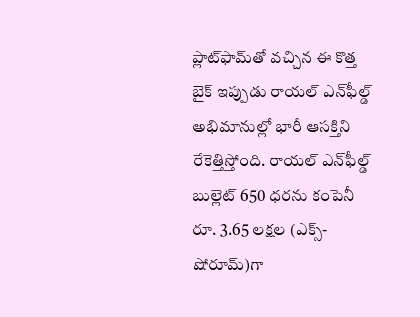ప్లాట్‌ఫామ్‌తో వచ్చిన ఈ కొత్త బైక్ ఇప్పుడు రాయల్ ఎన్‌ఫీల్డ్ అభిమానుల్లో భారీ ఆసక్తిని రేకెత్తిస్తోంది. రాయల్ ఎన్‌ఫీల్డ్ బుల్లెట్ 650 ధరను కంపెనీ రూ. 3.65 లక్షల (ఎక్స్-షోరూమ్)గా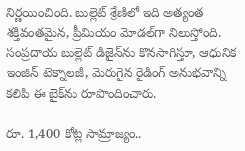నిర్ణయించింది. బుల్లెట్ శ్రేణిలో ఇది అత్యంత శక్తివంతమైన, ప్రీమియం మోడల్‌గా నిలుస్తోంది. సంప్రదాయ బుల్లెట్ డిజైన్‌ను కొనసాగిస్తూ, ఆధునిక ఇంజిన్ టెక్నాలజీ, మెరుగైన రైడింగ్ అనుభవాన్ని కలిపి ఈ బైక్‌ను రూపొందించారు.

రూ. 1,400 కోట్ల సామ్రాజ్యం..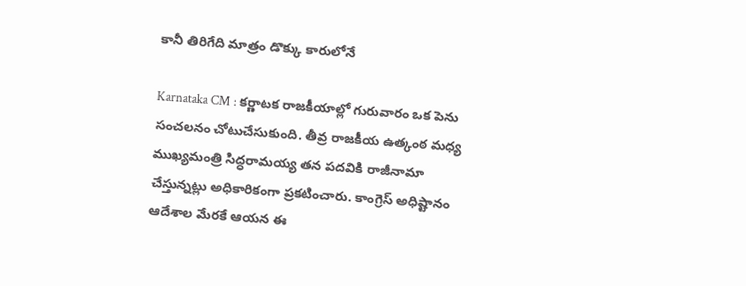కానీ తిరిగేది మాత్రం డొక్కు కారులోనే

Karnataka CM : కర్ణాటక రాజకీయాల్లో గురువారం ఒక పెను సంచలనం చోటుచేసుకుంది. తీవ్ర రాజకీయ ఉత్కంఠ మధ్య ముఖ్యమంత్రి సిద్ధరామయ్య తన పదవికి రాజీనామా చేస్తున్నట్లు అధికారికంగా ప్రకటించారు. కాంగ్రెస్ అధిష్టానం ఆదేశాల మేరకే ఆయన ఈ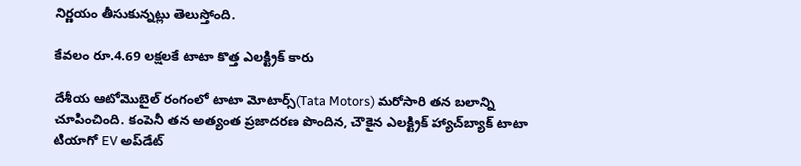నిర్ణయం తీసుకున్నట్లు తెలుస్తోంది.

కేవలం రూ.4.69 లక్షలకే టాటా కొత్త ఎలక్ట్రిక్ కారు

దేశీయ ఆటోమొబైల్ రంగంలో టాటా మోటార్స్(Tata Motors) మరోసారి తన బలాన్ని చూపించింది. కంపెనీ తన అత్యంత ప్రజాదరణ పొందిన, చౌకైన ఎలక్ట్రిక్ హ్యాచ్‌బ్యాక్ టాటా టియాగో EV అప్‌డేట్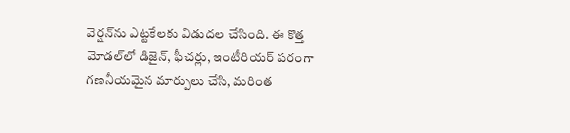వెర్షన్‌ను ఎట్టకేలకు విడుదల చేసింది. ఈ కొత్త మోడల్‌లో డిజైన్, ఫీచర్లు, ఇంటీరియర్ పరంగా గణనీయమైన మార్పులు చేసి, మరింత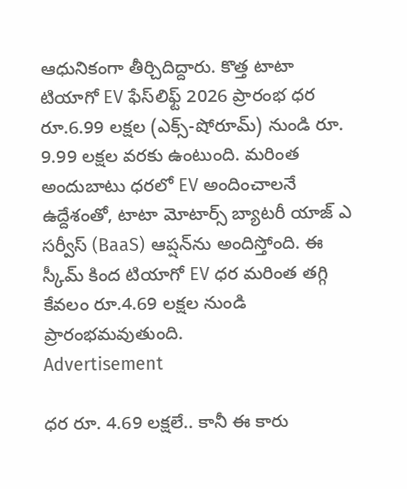ఆధునికంగా తీర్చిదిద్దారు. కొత్త టాటా టియాగో EV ఫేస్‌లిఫ్ట్ 2026 ప్రారంభ ధర రూ.6.99 లక్షల (ఎక్స్-షోరూమ్) నుండి రూ. 9.99 లక్షల వరకు ఉంటుంది. మరింత అందుబాటు ధరలో EV అందించాలనే ఉద్దేశంతో, టాటా మోటార్స్ బ్యాటరీ యాజ్ ఎ సర్వీస్ (BaaS) ఆప్షన్‌ను అందిస్తోంది. ఈ స్కీమ్ కింద టియాగో EV ధర మరింత తగ్గి కేవలం రూ.4.69 లక్షల నుండి ప్రారంభమవుతుంది.
Advertisement

ధర రూ. 4.69 లక్షలే.. కానీ ఈ కారు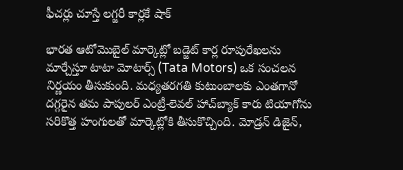ఫీచర్లు చూస్తే లగ్జరీ కార్లకే షాక్

భారత ఆటోమొబైల్ మార్కెట్లో బడ్జెట్ కార్ల రూపురేఖలను మార్చేస్తూ టాటా మోటార్స్ (Tata Motors) ఒక సంచలన నిర్ణయం తీసుకుంది. మధ్యతరగతి కుటుంబాలకు ఎంతగానో దగ్గరైన తమ పాపులర్ ఎంట్రీ-లెవల్ హాచ్‌బ్యాక్ కారు టియాగోను సరికొత్త హంగులతో మార్కెట్లోకి తీసుకొచ్చింది. మోడ్రన్ డిజైన్,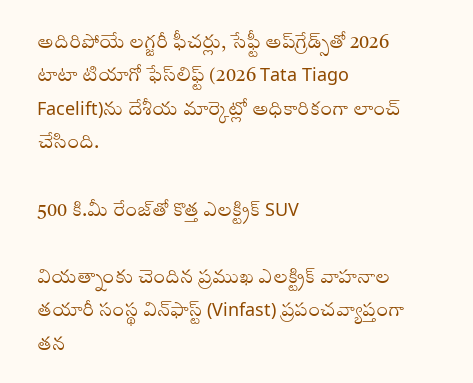అదిరిపోయే లగ్జరీ ఫీచర్లు, సేఫ్టీ అప్‌గ్రేడ్స్‌తో 2026 టాటా టియాగో ఫేస్‌లిఫ్ట్ (2026 Tata Tiago Facelift)ను దేశీయ మార్కెట్లో అధికారికంగా లాంచ్ చేసింది.

500 కి.మీ రేంజ్‌తో కొత్త ఎలక్ట్రిక్ SUV

వియత్నాంకు చెందిన ప్రముఖ ఎలక్ట్రిక్ వాహనాల తయారీ సంస్థ విన్‌ఫాస్ట్ (Vinfast) ప్రపంచవ్యాప్తంగా తన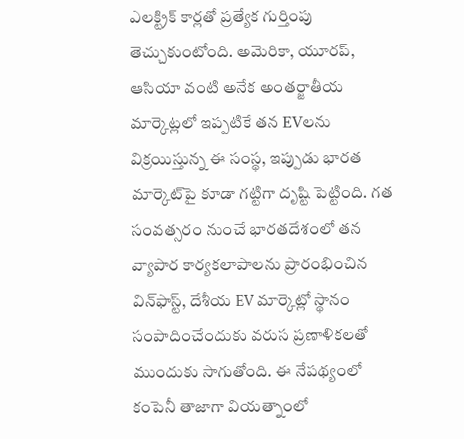ఎలక్ట్రిక్ కార్లతో ప్రత్యేక గుర్తింపు తెచ్చుకుంటోంది. అమెరికా, యూరప్, ఆసియా వంటి అనేక అంతర్జాతీయ మార్కెట్లలో ఇప్పటికే తన EVలను విక్రయిస్తున్న ఈ సంస్థ, ఇప్పుడు భారత మార్కెట్‌పై కూడా గట్టిగా దృష్టి పెట్టింది. గత సంవత్సరం నుంచే భారతదేశంలో తన వ్యాపార కార్యకలాపాలను ప్రారంభించిన విన్‌ఫాస్ట్, దేశీయ EV మార్కెట్లో స్థానం సంపాదించేందుకు వరుస ప్రణాళికలతో ముందుకు సాగుతోంది. ఈ నేపథ్యంలో కంపెనీ తాజాగా వియత్నాంలో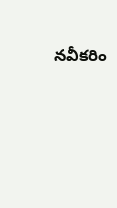నవీకరిం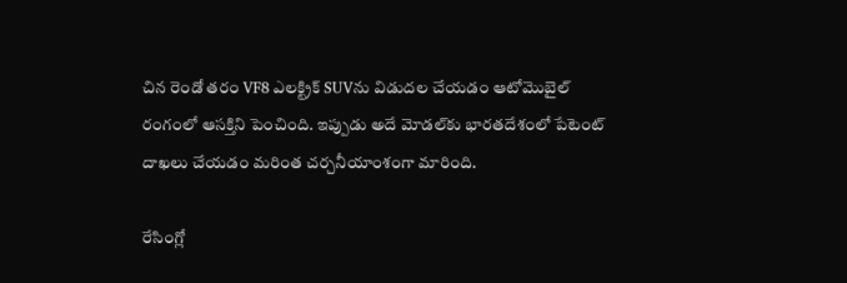చిన రెండో తరం VF8 ఎలక్ట్రిక్ SUVను విడుదల చేయడం ఆటోమొబైల్ రంగంలో ఆసక్తిని పెంచింది. ఇప్పుడు అదే మోడల్‌కు భారతదేశంలో పేటెంట్ దాఖలు చేయడం మరింత చర్చనీయాంశంగా మారింది.

రేసింగ్లో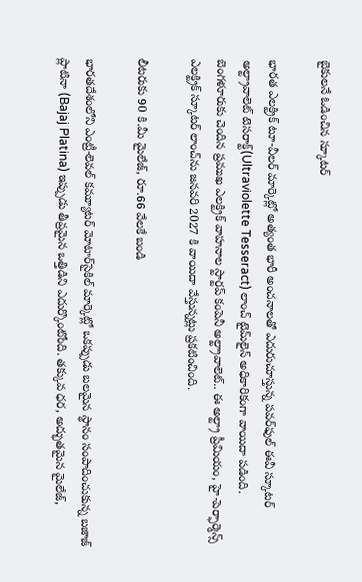బైకులనే ఓడించిన స్కూటర్

భారత ఎలక్ట్రిక్ టూ-వీలర్ మార్కెట్లో అత్యంత భారీ అంచనాలతో ఎదురుచూస్తున్న పవర్‌ఫుల్ ఈవీ స్కూటర్ అల్ట్రావాలెట్ టెసరాక్ట్(Ultraviolette Tesseract) లాంచ్ టైమ్‌లైన్ అధికారికంగా వాయిదా పడింది. బెంగళూరుకు చెందిన ప్రముఖ ఎలక్ట్రిక్ వాహనాల స్టార్టప్ కంపెనీ అల్ట్రావాలెట్.. ఈ అల్ట్రా ప్రీమియం, హై-పెర్ఫార్మెన్స్ ఎలక్ట్రిక్ స్కూటర్ లాంచ్‌ను జనవరి 2027 కి వాయిదా వేస్తున్నట్లు ప్రకటించింది.

లీటరుకు 90 కి.మీ మైలేజ్, రూ.66 వేలకే బండి

భారతదేశంలోని ఎంట్రీ-లెవల్ కమ్యూటర్ మోటార్‌సైకిల్ మార్కెట్లో ఒకప్పుడు బలమైన స్థానం సంపాదించుకున్న బజాజ్ ప్లాటినా (Bajaj Platina) ఇప్పుడు తీవ్రమైన ఒత్తిడిని ఎదుర్కొంటోంది. తక్కువ ధర, అద్భుతమైన మైలేజ్,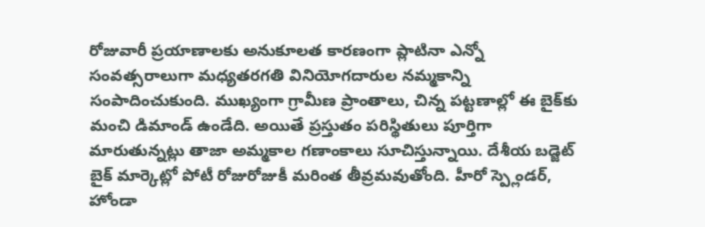రోజువారీ ప్రయాణాలకు అనుకూలత కారణంగా ప్లాటినా ఎన్నో సంవత్సరాలుగా మధ్యతరగతి వినియోగదారుల నమ్మకాన్ని సంపాదించుకుంది. ముఖ్యంగా గ్రామీణ ప్రాంతాలు, చిన్న పట్టణాల్లో ఈ బైక్‌కు మంచి డిమాండ్ ఉండేది. అయితే ప్రస్తుతం పరిస్థితులు పూర్తిగా మారుతున్నట్లు తాజా అమ్మకాల గణాంకాలు సూచిస్తున్నాయి. దేశీయ బడ్జెట్ బైక్ మార్కెట్లో పోటీ రోజురోజుకీ మరింత తీవ్రమవుతోంది. హీరో స్ప్లెండర్, హోండా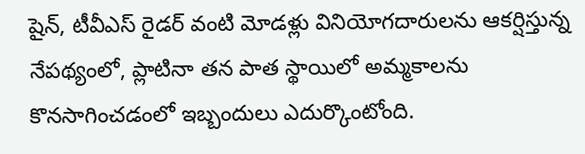షైన్, టీవీఎస్ రైడర్ వంటి మోడళ్లు వినియోగదారులను ఆకర్షిస్తున్న నేపథ్యంలో, ప్లాటినా తన పాత స్థాయిలో అమ్మకాలను కొనసాగించడంలో ఇబ్బందులు ఎదుర్కొంటోంది.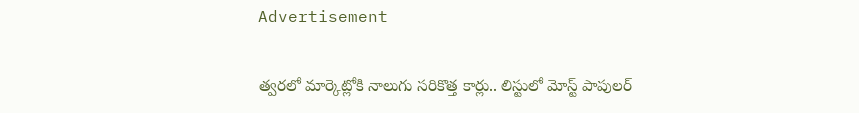Advertisement

త్వరలో మార్కెట్లోకి నాలుగు సరికొత్త కార్లు.. లిస్టులో మోస్ట్ పాపులర్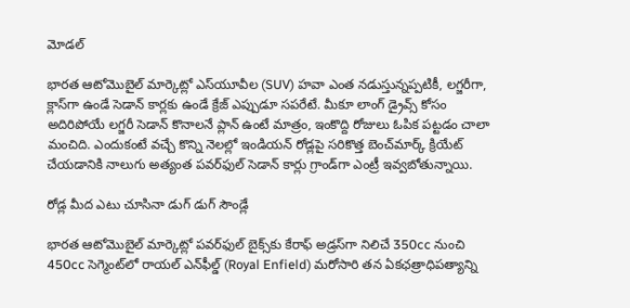మోడల్

భారత ఆటోమొబైల్ మార్కెట్లో ఎస్‌యూవీల (SUV) హవా ఎంత నడుస్తున్నప్పటికీ, లగ్జరీగా, క్లాస్‌గా ఉండే సెడాన్ కార్లకు ఉండే క్రేజ్ ఎప్పుడూ సపరేటే. మీకూ లాంగ్ డ్రైవ్స్ కోసం అదిరిపోయే లగ్జరీ సెడాన్ కొనాలనే ప్లాన్ ఉంటే మాత్రం, ఇంకొద్ది రోజులు ఓపిక పట్టడం చాలా మంచిది. ఎందుకంటే వచ్చే కొన్ని నెలల్లో ఇండియన్ రోడ్లపై సరికొత్త బెంచ్‌మార్క్ క్రియేట్ చేయడానికి నాలుగు అత్యంత పవర్‌ఫుల్ సెడాన్ కార్లు గ్రాండ్‌గా ఎంట్రీ ఇవ్వబోతున్నాయి.

రోడ్ల మీద ఎటు చూసినా డుగ్ డుగ్ సౌండ్లే

భారత ఆటోమొబైల్ మార్కెట్లో పవర్‌ఫుల్ బైక్స్‌కు కేరాఫ్ అడ్రస్‌గా నిలిచే 350cc నుంచి 450cc సెగ్మెంట్‌లో రాయల్ ఎన్‌ఫీల్డ్ (Royal Enfield) మరోసారి తన ఏకఛత్రాధిపత్యాన్ని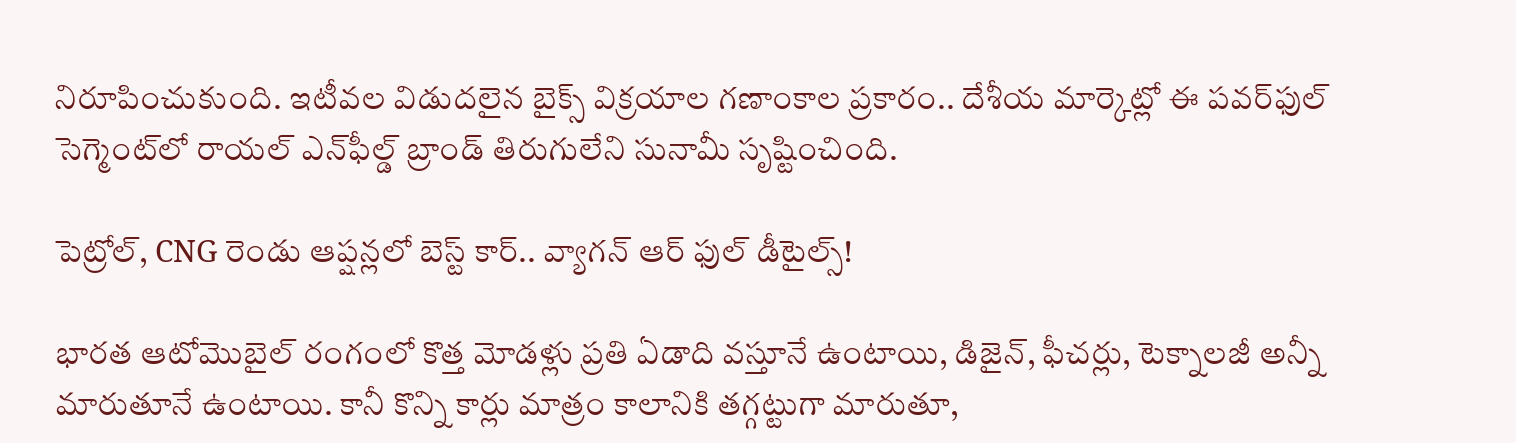నిరూపించుకుంది. ఇటీవల విడుదలైన బైక్స్ విక్రయాల గణాంకాల ప్రకారం.. దేశీయ మార్కెట్లో ఈ పవర్‌ఫుల్ సెగ్మెంట్‌లో రాయల్ ఎన్‌ఫీల్డ్ బ్రాండ్ తిరుగులేని సునామీ సృష్టించింది.

పెట్రోల్, CNG రెండు ఆప్షన్లలో బెస్ట్ కార్.. వ్యాగన్ ఆర్ ఫుల్ డీటైల్స్!

భారత ఆటోమొబైల్ రంగంలో కొత్త మోడళ్లు ప్రతి ఏడాది వస్తూనే ఉంటాయి, డిజైన్, ఫీచర్లు, టెక్నాలజీ అన్నీ మారుతూనే ఉంటాయి. కానీ కొన్ని కార్లు మాత్రం కాలానికి తగ్గట్టుగా మారుతూ,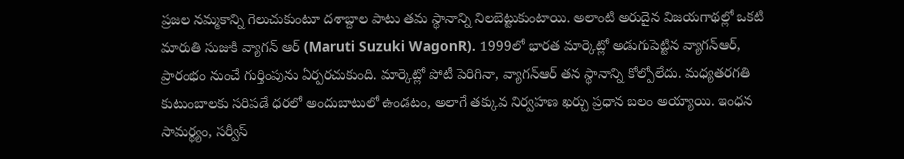ప్రజల నమ్మకాన్ని గెలుచుకుంటూ దశాబ్దాల పాటు తమ స్థానాన్ని నిలబెట్టుకుంటాయి. అలాంటి అరుదైన విజయగాథల్లో ఒకటి మారుతి సుజుకి వ్యాగన్‌ ఆర్ (Maruti Suzuki WagonR). 1999లో భారత మార్కెట్లో అడుగుపెట్టిన వ్యాగన్‌ఆర్, ప్రారంభం నుంచే గుర్తింపును ఏర్పరచుకుంది. మార్కెట్లో పోటీ పెరిగినా, వ్యాగన్‌ఆర్ తన స్థానాన్ని కోల్పోలేదు. మధ్యతరగతి కుటుంబాలకు సరిపడే ధరలో అందుబాటులో ఉండటం, అలాగే తక్కువ నిర్వహణ ఖర్చు ప్రధాన బలం అయ్యాయి. ఇంధన సామర్థ్యం, సర్వీస్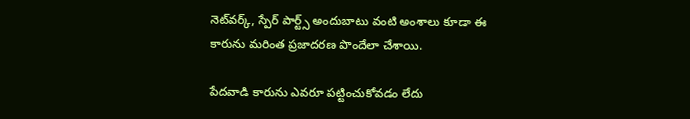నెట్‌వర్క్, స్పేర్ పార్ట్స్ అందుబాటు వంటి అంశాలు కూడా ఈ కారును మరింత ప్రజాదరణ పొందేలా చేశాయి.

పేదవాడి కారును ఎవరూ పట్టించుకోవడం లేదు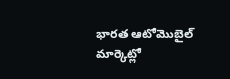భారత ఆటోమొబైల్ మార్కెట్లో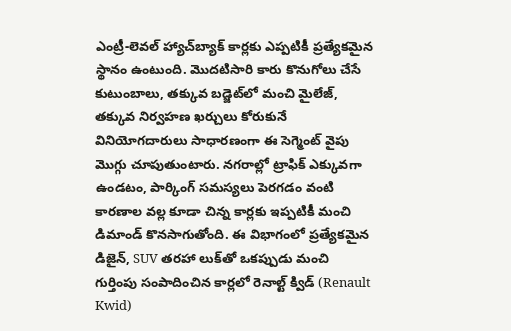ఎంట్రీ-లెవల్ హ్యాచ్‌బ్యాక్ కార్లకు ఎప్పటికీ ప్రత్యేకమైన స్థానం ఉంటుంది. మొదటిసారి కారు కొనుగోలు చేసే కుటుంబాలు, తక్కువ బడ్జెట్‌లో మంచి మైలేజ్, తక్కువ నిర్వహణ ఖర్చులు కోరుకునే వినియోగదారులు సాధారణంగా ఈ సెగ్మెంట్ వైపు మొగ్గు చూపుతుంటారు. నగరాల్లో ట్రాఫిక్ ఎక్కువగా ఉండటం, పార్కింగ్ సమస్యలు పెరగడం వంటి కారణాల వల్ల కూడా చిన్న కార్లకు ఇప్పటికీ మంచి డిమాండ్ కొనసాగుతోంది. ఈ విభాగంలో ప్రత్యేకమైన డిజైన్, SUV తరహా లుక్‌తో ఒకప్పుడు మంచి గుర్తింపు సంపాదించిన కార్లలో రెనాల్ట్ క్విడ్ (Renault Kwid)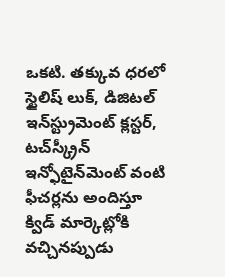ఒకటి. తక్కువ ధరలో స్టైలిష్ లుక్, డిజిటల్ ఇన్‌స్ట్రుమెంట్ క్లస్టర్, టచ్‌స్క్రీన్ ఇన్ఫోటైన్‌మెంట్ వంటి ఫీచర్లను అందిస్తూ క్విడ్ మార్కెట్లోకి వచ్చినప్పుడు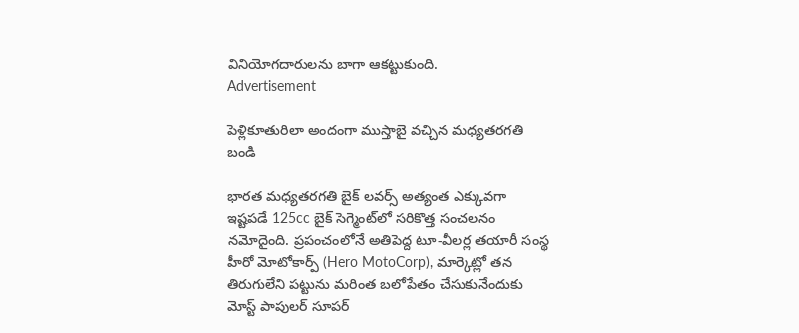వినియోగదారులను బాగా ఆకట్టుకుంది.
Advertisement

పెళ్లికూతురిలా అందంగా ముస్తాబై వచ్చిన మధ్యతరగతి బండి

భారత మధ్యతరగతి బైక్ లవర్స్ అత్యంత ఎక్కువగా ఇష్టపడే 125cc బైక్ సెగ్మెంట్‌లో సరికొత్త సంచలనం నమోదైంది. ప్రపంచంలోనే అతిపెద్ద టూ-వీలర్ల తయారీ సంస్థ హీరో మోటోకార్ప్ (Hero MotoCorp), మార్కెట్లో తన తిరుగులేని పట్టును మరింత బలోపేతం చేసుకునేందుకు మోస్ట్ పాపులర్ సూపర్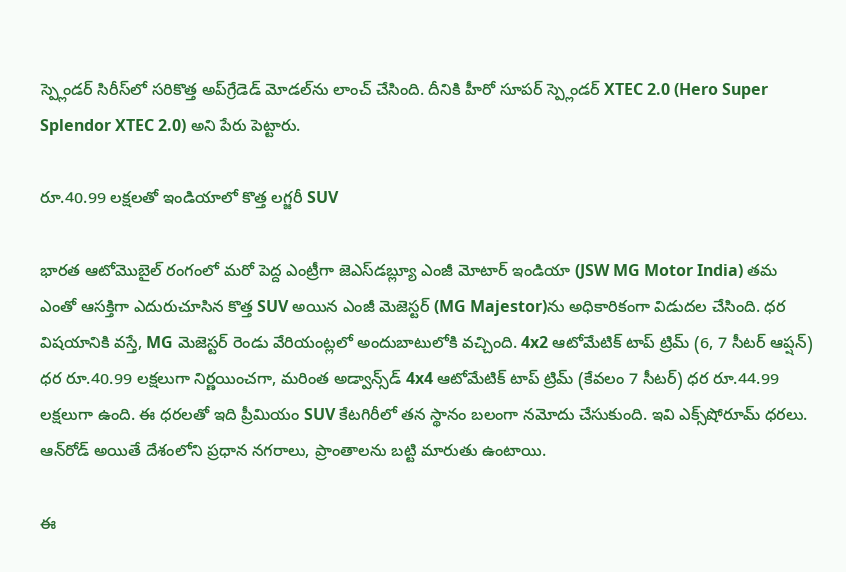స్ప్లెండర్ సిరీస్‌లో సరికొత్త అప్‌గ్రేడెడ్ మోడల్‌ను లాంచ్ చేసింది. దీనికి హీరో సూపర్ స్ప్లెండర్ XTEC 2.0 (Hero Super Splendor XTEC 2.0) అని పేరు పెట్టారు.

రూ.40.99 లక్షలతో ఇండియాలో కొత్త లగ్జరీ SUV

భారత ఆటోమొబైల్ రంగంలో మరో పెద్ద ఎంట్రీగా జెఎస్‌డబ్ల్యూ ఎంజీ మోటార్ ఇండియా (JSW MG Motor India) తమ ఎంతో ఆసక్తిగా ఎదురుచూసిన కొత్త SUV అయిన ఎంజీ మెజెస్టర్ (MG Majestor)ను అధికారికంగా విడుదల చేసింది. ధర విషయానికి వస్తే, MG మెజెస్టర్ రెండు వేరియంట్లలో అందుబాటులోకి వచ్చింది. 4x2 ఆటోమేటిక్ టాప్ ట్రిమ్ (6, 7 సీటర్ ఆప్షన్) ధర రూ.40.99 లక్షలుగా నిర్ణయించగా, మరింత అడ్వాన్స్‌డ్ 4x4 ఆటోమేటిక్ టాప్ ట్రిమ్ (కేవలం 7 సీటర్) ధర రూ.44.99 లక్షలుగా ఉంది. ఈ ధరలతో ఇది ప్రీమియం SUV కేటగిరీలో తన స్థానం బలంగా నమోదు చేసుకుంది. ఇవి ఎక్స్‌షోరూమ్ ధరలు. ఆన్‌రోడ్ అయితే దేశంలోని ప్రధాన నగరాలు, ప్రాంతాలను బట్టి మారుతు ఉంటాయి.

ఈ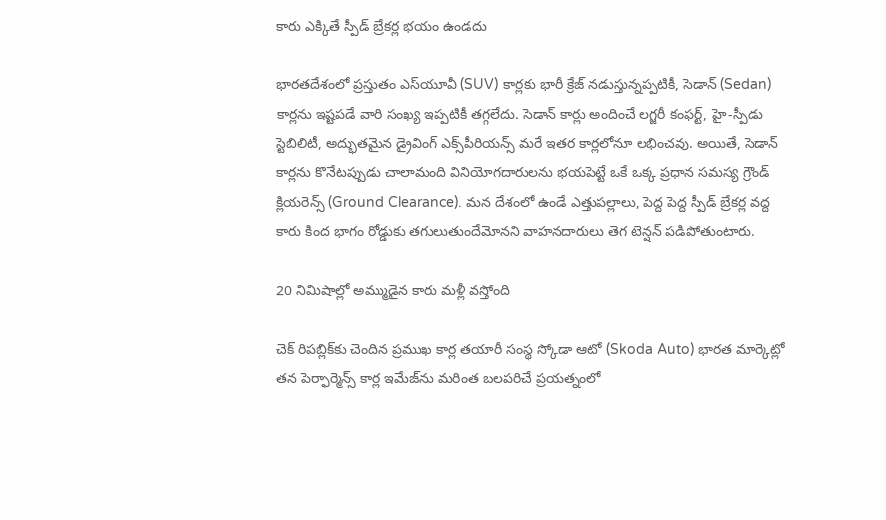కారు ఎక్కితే స్పీడ్ బ్రేకర్ల భయం ఉండదు

భారతదేశంలో ప్రస్తుతం ఎస్‌యూవీ (SUV) కార్లకు భారీ క్రేజ్ నడుస్తున్నప్పటికీ, సెడాన్ (Sedan) కార్లను ఇష్టపడే వారి సంఖ్య ఇప్పటికీ తగ్గలేదు. సెడాన్ కార్లు అందించే లగ్జరీ కంఫర్ట్, హై-స్పీడు స్టెబిలిటీ, అద్భుతమైన డ్రైవింగ్ ఎక్స్‌పీరియన్స్ మరే ఇతర కార్లలోనూ లభించవు. అయితే, సెడాన్ కార్లను కొనేటప్పుడు చాలామంది వినియోగదారులను భయపెట్టే ఒకే ఒక్క ప్రధాన సమస్య గ్రౌండ్ క్లియరెన్స్ (Ground Clearance). మన దేశంలో ఉండే ఎత్తుపల్లాలు, పెద్ద పెద్ద స్పీడ్ బ్రేకర్ల వద్ద కారు కింద భాగం రోడ్డుకు తగులుతుందేమోనని వాహనదారులు తెగ టెన్షన్ పడిపోతుంటారు.

20 నిమిషాల్లో అమ్ముడైన కారు మళ్లీ వస్తోంది

చెక్ రిపబ్లిక్‌కు చెందిన ప్రముఖ కార్ల తయారీ సంస్థ స్కోడా ఆటో (Skoda Auto) భారత మార్కెట్లో తన పెర్ఫార్మెన్స్ కార్ల ఇమేజ్‌ను మరింత బలపరిచే ప్రయత్నంలో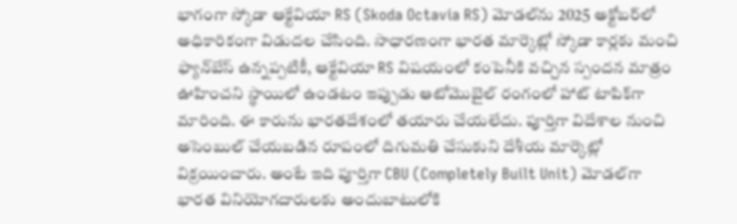భాగంగా స్కోడా ఆక్టేవియా RS (Skoda Octavia RS) మోడల్‌ను 2025 అక్టోబర్‌లో అధికారికంగా విడుదల చేసింది. సాధారణంగా భారత మార్కెట్లో స్కోడా కార్లకు మంచి ఫ్యాన్‌బేస్ ఉన్నప్పటికీ, ఆక్టేవియా RS విషయంలో కంపెనీకి వచ్చిన స్పందన మాత్రం ఊహించని స్థాయిలో ఉండటం ఇప్పుడు ఆటోమొబైల్ రంగంలో హాట్ టాపిక్‌గా మారింది. ఈ కారును భారతదేశంలో తయారు చేయలేదు. పూర్తిగా విదేశాల నుంచి అసెంబుల్ చేయబడిన రూపంలో దిగుమతి చేసుకుని దేశీయ మార్కెట్లో విక్రయించారు. అంటే ఇది పూర్తిగా CBU (Completely Built Unit) మోడల్‌గా భారత వినియోగదారులకు అందుబాటులోకి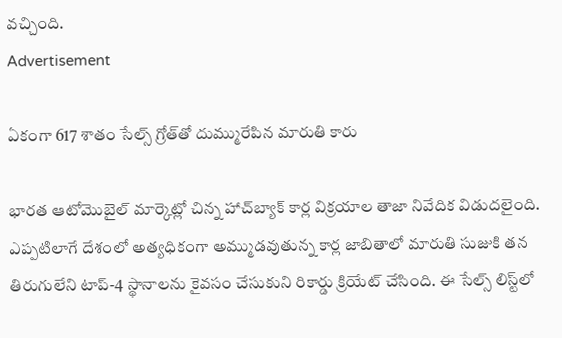వచ్చింది.
Advertisement

ఏకంగా 617 శాతం సేల్స్ గ్రోత్‌తో దుమ్మురేపిన మారుతి కారు

భారత ఆటోమొబైల్ మార్కెట్లో చిన్న హాచ్‌బ్యాక్ కార్ల విక్రయాల తాజా నివేదిక విడుదలైంది. ఎప్పటిలాగే దేశంలో అత్యధికంగా అమ్ముడవుతున్న కార్ల జాబితాలో మారుతి సుజుకి తన తిరుగులేని టాప్-4 స్థానాలను కైవసం చేసుకుని రికార్డు క్రియేట్ చేసింది. ఈ సేల్స్ లిస్ట్‌లో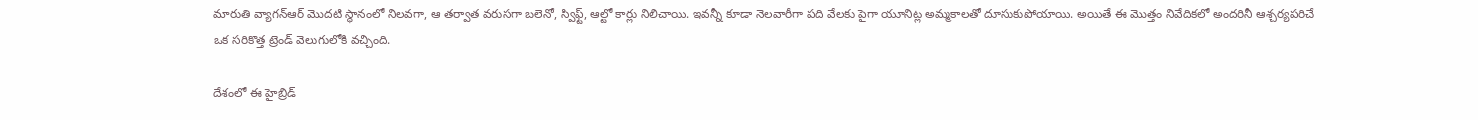మారుతి వ్యాగన్ఆర్ మొదటి స్థానంలో నిలవగా, ఆ తర్వాత వరుసగా బలెనో, స్విఫ్ట్, ఆల్టో కార్లు నిలిచాయి. ఇవన్నీ కూడా నెలవారీగా పది వేలకు పైగా యూనిట్ల అమ్మకాలతో దూసుకుపోయాయి. అయితే ఈ మొత్తం నివేదికలో అందరినీ ఆశ్చర్యపరిచే ఒక సరికొత్త ట్రెండ్ వెలుగులోకి వచ్చింది.

దేశంలో ఈ హైబ్రిడ్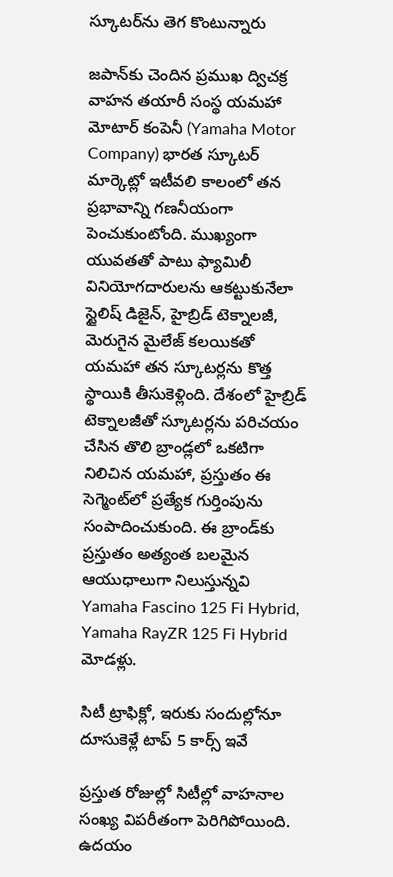స్కూటర్‌ను తెగ కొంటున్నారు

జపాన్‌కు చెందిన ప్రముఖ ద్విచక్ర వాహన తయారీ సంస్థ యమహా మోటార్ కంపెనీ (Yamaha Motor Company) భారత స్కూటర్ మార్కెట్లో ఇటీవలి కాలంలో తన ప్రభావాన్ని గణనీయంగా పెంచుకుంటోంది. ముఖ్యంగా యువతతో పాటు ఫ్యామిలీ వినియోగదారులను ఆకట్టుకునేలా స్టైలిష్ డిజైన్, హైబ్రిడ్ టెక్నాలజీ, మెరుగైన మైలేజ్ కలయికతో యమహా తన స్కూటర్లను కొత్త స్థాయికి తీసుకెళ్లింది. దేశంలో హైబ్రిడ్ టెక్నాలజీతో స్కూటర్లను పరిచయం చేసిన తొలి బ్రాండ్లలో ఒకటిగా నిలిచిన యమహా, ప్రస్తుతం ఈ సెగ్మెంట్‌లో ప్రత్యేక గుర్తింపును సంపాదించుకుంది. ఈ బ్రాండ్‌కు ప్రస్తుతం అత్యంత బలమైన ఆయుధాలుగా నిలుస్తున్నవి Yamaha Fascino 125 Fi Hybrid, Yamaha RayZR 125 Fi Hybrid మోడళ్లు.

సిటీ ట్రాఫిక్లో, ఇరుకు సందుల్లోనూ దూసుకెళ్లే టాప్ 5 కార్స్ ఇవే

ప్రస్తుత రోజుల్లో సిటీల్లో వాహనాల సంఖ్య విపరీతంగా పెరిగిపోయింది. ఉదయం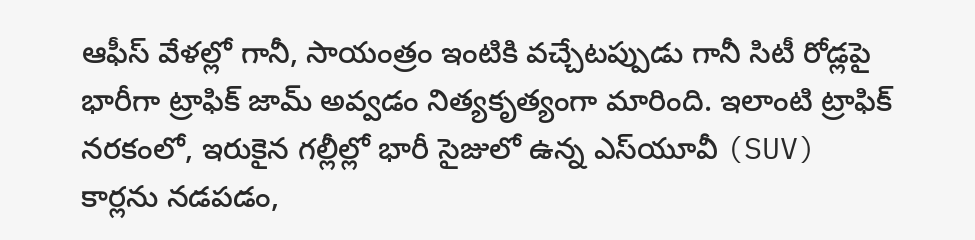ఆఫీస్ వేళల్లో గానీ, సాయంత్రం ఇంటికి వచ్చేటప్పుడు గానీ సిటీ రోడ్లపై భారీగా ట్రాఫిక్ జామ్ అవ్వడం నిత్యకృత్యంగా మారింది. ఇలాంటి ట్రాఫిక్ నరకంలో, ఇరుకైన గల్లీల్లో భారీ సైజులో ఉన్న ఎస్‌యూవీ (SUV) కార్లను నడపడం,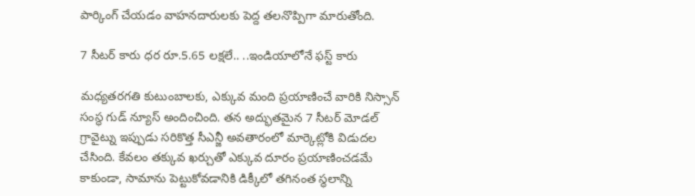పార్కింగ్ చేయడం వాహనదారులకు పెద్ద తలనొప్పిగా మారుతోంది.

7 సీటర్ కారు ధర రూ.5.65 లక్షలే.. ..ఇండియాలోనే ఫస్ట్ కారు

మధ్యతరగతి కుటుంబాలకు, ఎక్కువ మంది ప్రయాణించే వారికి నిస్సాన్ సంస్థ గుడ్ న్యూస్ అందించింది. తన అద్భుతమైన 7 సీటర్ మోడల్ గ్రావైట్ను ఇప్పుడు సరికొత్త సీఎన్జీ అవతారంలో మార్కెట్లోకి విడుదల చేసింది. కేవలం తక్కువ ఖర్చుతో ఎక్కువ దూరం ప్రయాణించడమే కాకుండా, సామాను పెట్టుకోవడానికి డిక్కీలో తగినంత స్థలాన్ని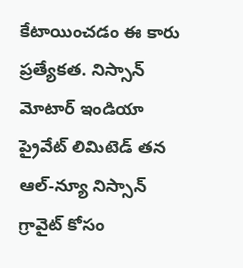కేటాయించడం ఈ కారు ప్రత్యేకత. నిస్సాన్ మోటార్ ఇండియా ప్రైవేట్ లిమిటెడ్ తన ఆల్-న్యూ నిస్సాన్ గ్రావైట్ కోసం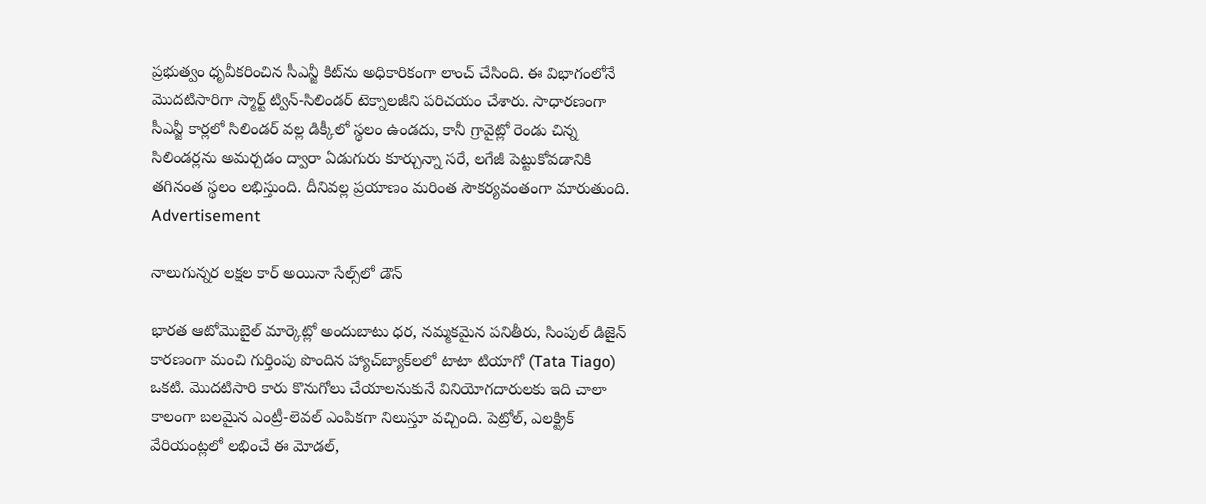ప్రభుత్వం ధృవీకరించిన సీఎన్జీ కిట్‌ను అధికారికంగా లాంచ్ చేసింది. ఈ విభాగంలోనే మొదటిసారిగా స్మార్ట్ ట్విన్-సిలిండర్ టెక్నాలజీని పరిచయం చేశారు. సాధారణంగా సీఎన్జీ కార్లలో సిలిండర్ వల్ల డిక్కీలో స్థలం ఉండదు, కానీ గ్రావైట్లో రెండు చిన్న సిలిండర్లను అమర్చడం ద్వారా ఏడుగురు కూర్చున్నా సరే, లగేజీ పెట్టుకోవడానికి తగినంత స్థలం లభిస్తుంది. దీనివల్ల ప్రయాణం మరింత సౌకర్యవంతంగా మారుతుంది.
Advertisement

నాలుగున్నర లక్షల కార్ అయినా సేల్స్‌లో డౌన్

భారత ఆటోమొబైల్ మార్కెట్లో అందుబాటు ధర, నమ్మకమైన పనితీరు, సింపుల్ డిజైన్ కారణంగా మంచి గుర్తింపు పొందిన హ్యాచ్‌బ్యాక్‌లలో టాటా టియాగో (Tata Tiago) ఒకటి. మొదటిసారి కారు కొనుగోలు చేయాలనుకునే వినియోగదారులకు ఇది చాలా కాలంగా బలమైన ఎంట్రీ-లెవల్ ఎంపికగా నిలుస్తూ వచ్చింది. పెట్రోల్, ఎలక్ట్రిక్ వేరియంట్లలో లభించే ఈ మోడల్,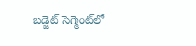బడ్జెట్ సెగ్మెంట్‌లో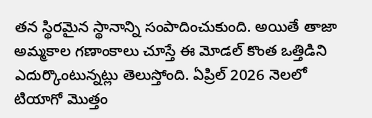తన స్థిరమైన స్థానాన్ని సంపాదించుకుంది. అయితే తాజా అమ్మకాల గణాంకాలు చూస్తే ఈ మోడల్ కొంత ఒత్తిడిని ఎదుర్కొంటున్నట్లు తెలుస్తోంది. ఏప్రిల్ 2026 నెలలో టియాగో మొత్తం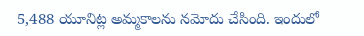5,488 యూనిట్ల అమ్మకాలను నమోదు చేసింది. ఇందులో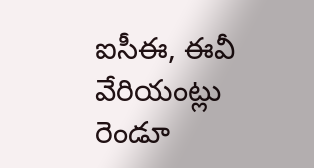ఐసీఈ, ఈవీ వేరియంట్లు రెండూ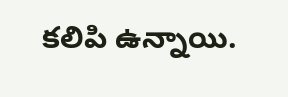కలిపి ఉన్నాయి.